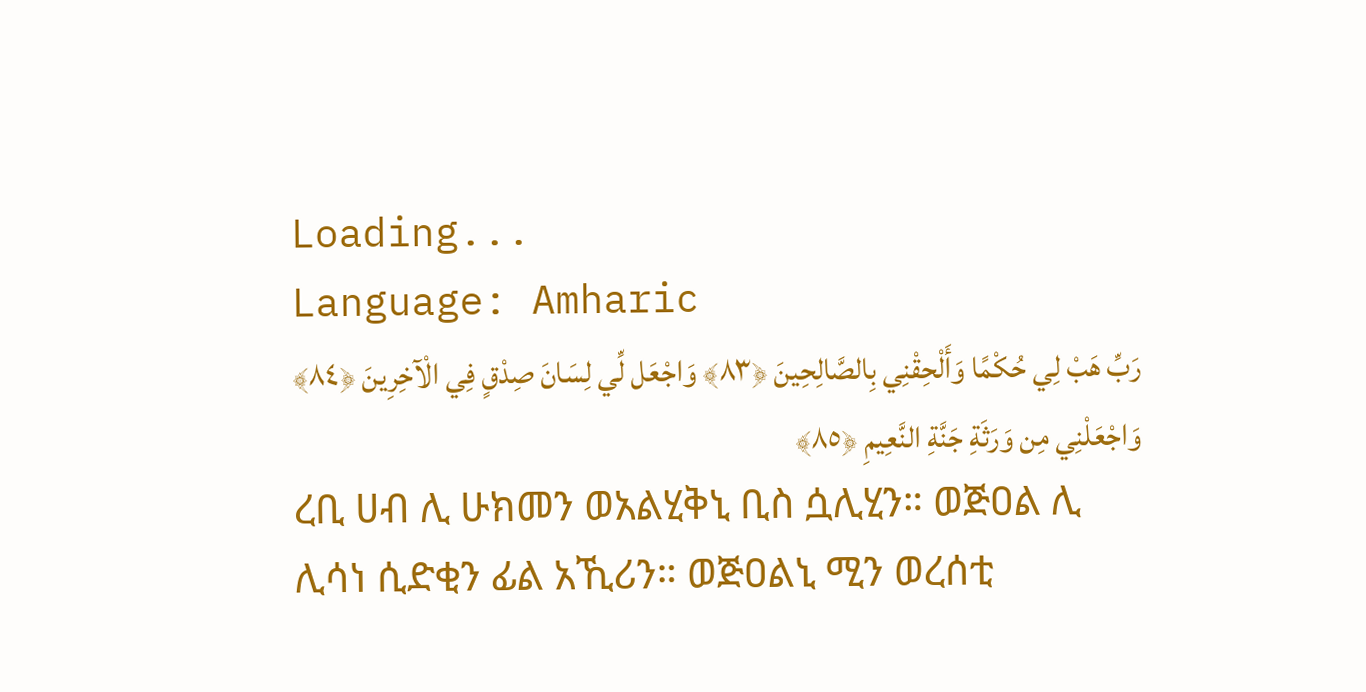Loading...
Language: Amharic
رَبِّ هَبْ لِي حُكْمًا وَأَلْحِقْنِي بِالصَّالِحِينَ ﴿٨٣﴾ وَاجْعَل لِّي لِسَانَ صِدْقٍ فِي الْآخِرِينَ ﴿٨٤﴾ وَاجْعَلْنِي مِن وَرَثَةِ جَنَّةِ النَّعِيمِ ﴿٨٥﴾
ረቢ ሀብ ሊ ሁክመን ወአልሂቅኒ ቢስ ሷሊሂን። ወጅዐል ሊ ሊሳነ ሲድቂን ፊል አኺሪን። ወጅዐልኒ ሚን ወረሰቲ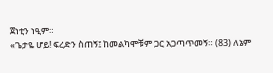ጀነቲን ነዒም።
«ጌታዬ ሆይ! ፍረድን ስጠኝ፤ ከመልካሞቹም ጋር አጋጣጥመኝ። (83) ለኔም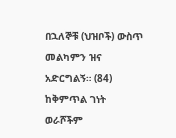በኋለኞቹ (ህዝቦች) ውስጥ መልካምን ዝና አድርግልኝ። (84) ከቅምጥል ገነት ወራሾችም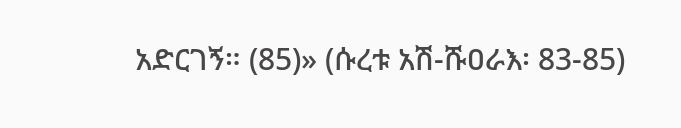አድርገኝ። (85)» (ሱረቱ አሽ-ሹዐራእ፡ 83-85)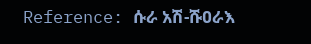Reference: ሱራ አሽ-ሹዐራእ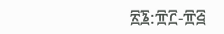፳፮:፹፫-፹፭